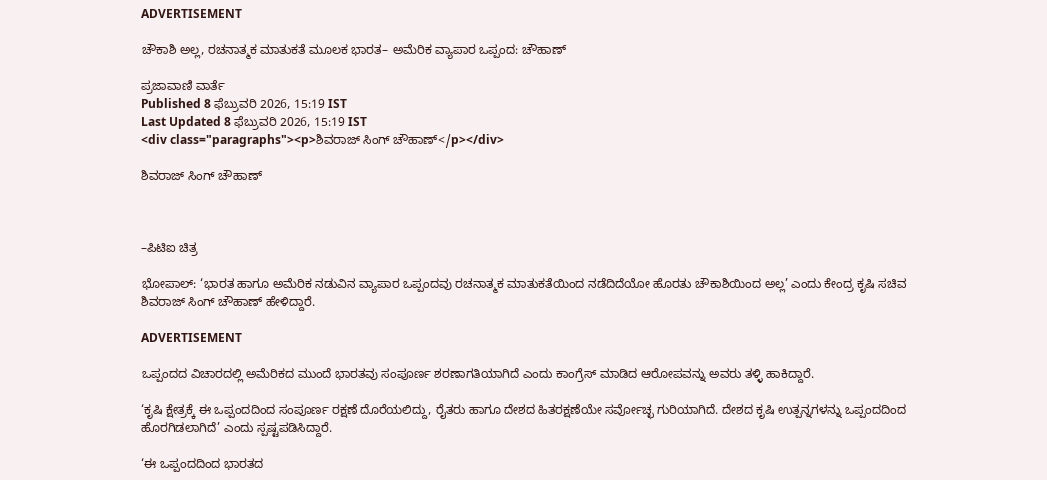ADVERTISEMENT

ಚೌಕಾಶಿ ಅಲ್ಲ, ರಚನಾತ್ಮಕ ಮಾತುಕತೆ ಮೂಲಕ ಭಾರತ– ಅಮೆರಿಕ ವ್ಯಾಪಾರ ಒಪ್ಪಂದ: ಚೌಹಾಣ್

ಪ್ರಜಾವಾಣಿ ವಾರ್ತೆ
Published 8 ಫೆಬ್ರುವರಿ 2026, 15:19 IST
Last Updated 8 ಫೆಬ್ರುವರಿ 2026, 15:19 IST
<div class="paragraphs"><p>ಶಿವರಾಜ್ ಸಿಂಗ್‌ ಚೌಹಾಣ್‌</p></div>

ಶಿವರಾಜ್ ಸಿಂಗ್‌ ಚೌಹಾಣ್‌



–ಪಿಟಿಐ ಚಿತ್ರ

ಭೋಪಾಲ್‌: ‘ಭಾರತ ಹಾಗೂ ಅಮೆರಿಕ ನಡುವಿನ ವ್ಯಾಪಾರ ಒಪ್ಪಂದವು ರಚನಾತ್ಮಕ ಮಾತುಕತೆಯಿಂದ ನಡೆದಿದೆಯೋ ಹೊರತು ಚೌಕಾಶಿಯಿಂದ ಅಲ್ಲ’ ಎಂದು ಕೇಂದ್ರ ಕೃಷಿ ಸಚಿವ ಶಿವರಾಜ್‌ ಸಿಂಗ್‌ ಚೌಹಾಣ್‌ ಹೇಳಿದ್ದಾರೆ.

ADVERTISEMENT

ಒಪ್ಪಂದದ ವಿಚಾರದಲ್ಲಿ ಅಮೆರಿಕದ ಮುಂದೆ ಭಾರತವು ಸಂಪೂರ್ಣ ಶರಣಾಗತಿಯಾಗಿದೆ ಎಂದು ಕಾಂಗ್ರೆಸ್‌ ಮಾಡಿದ ಆರೋಪವನ್ನು ಅವರು ತಳ್ಳಿ ಹಾಕಿದ್ದಾರೆ.

‘ಕೃಷಿ ಕ್ಷೇತ್ರಕ್ಕೆ ಈ ಒಪ್ಪಂದದಿಂದ ಸಂಪೂರ್ಣ ರಕ್ಷಣೆ ದೊರೆಯಲಿದ್ದು, ರೈತರು ಹಾಗೂ ದೇಶದ ಹಿತರಕ್ಷಣೆಯೇ ಸರ್ವೋಚ್ಛ ಗುರಿಯಾಗಿದೆ. ದೇಶದ ಕೃಷಿ ಉತ್ಪನ್ನಗಳನ್ನು ಒಪ್ಪಂದದಿಂದ ಹೊರಗಿಡಲಾಗಿದೆ’ ಎಂದು ಸ್ಪಷ್ಟಪಡಿಸಿದ್ದಾರೆ.

‘ಈ ಒಪ್ಪಂದದಿಂದ ಭಾರತದ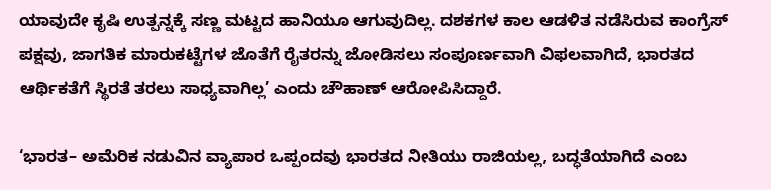ಯಾವುದೇ ಕೃಷಿ ಉತ್ಪನ್ನಕ್ಕೆ ಸಣ್ಣ ಮಟ್ಟದ ಹಾನಿಯೂ ಆಗುವುದಿಲ್ಲ. ದಶಕಗಳ ಕಾಲ ಆಡಳಿತ ನಡೆಸಿರುವ ಕಾಂಗ್ರೆಸ್‌ ಪಕ್ಷವು, ಜಾಗತಿಕ ಮಾರುಕಟ್ಟೆಗಳ ಜೊತೆಗೆ ರೈತರನ್ನು ಜೋಡಿಸಲು ಸಂಪೂರ್ಣವಾಗಿ ವಿಫಲವಾಗಿದೆ, ಭಾರತದ ಆರ್ಥಿಕತೆಗೆ ಸ್ಥಿರತೆ ತರಲು ಸಾಧ್ಯವಾಗಿಲ್ಲ’ ಎಂದು ಚೌಹಾಣ್‌ ಆರೋಪಿಸಿದ್ದಾರೆ.

‘ಭಾರತ– ಅಮೆರಿಕ ನಡುವಿನ ವ್ಯಾಪಾರ ಒಪ್ಪಂದವು ಭಾರತದ ನೀತಿಯು ರಾಜಿಯಲ್ಲ, ಬದ್ಧತೆಯಾಗಿದೆ ಎಂಬ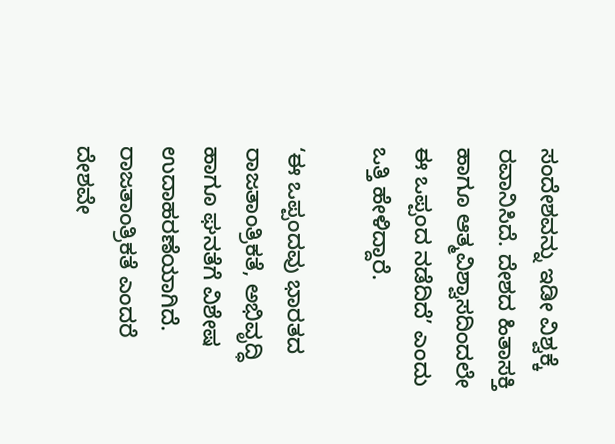ಸಂದೇಶವನ್ನು ಇಡೀ ವಿಶ್ವಕ್ಕೆ ರವಾನಿಸಿದೆ. ದೇಶದ ಹಿತಾಸಕ್ತಿ ಹಾಗೂ ಆತ್ಮವಿಶ್ವಾಸದಿಂದಲೇ ಈ ಒಪ್ಪಂದ ನಡೆದಿದೆ’ ಎಂದು ಒತ್ತಿ ಹೇಳಿದ್ದಾರೆ.

‘ಈ ಒಪ್ಪಂದವು ಭಾರತದ ರಾಜತಾಂತ್ರಿಕತೆ, ಅಭಿವೃದ್ಧಿ ಹಾಗೂ ಘನತೆಗೆ ವಿಶೇಷ ಉದಾಹರಣೆಯಾಗಿದೆ. ರಾಜತಾಂತ್ರಿಕತೆ ಎಂದರೆ ದೇಶವೇ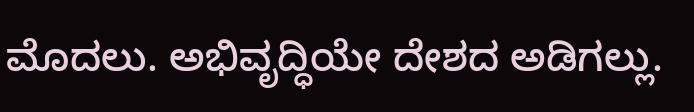ಮೊದಲು. ಅಭಿವೃದ್ಧಿಯೇ ದೇಶದ ಅಡಿಗಲ್ಲು.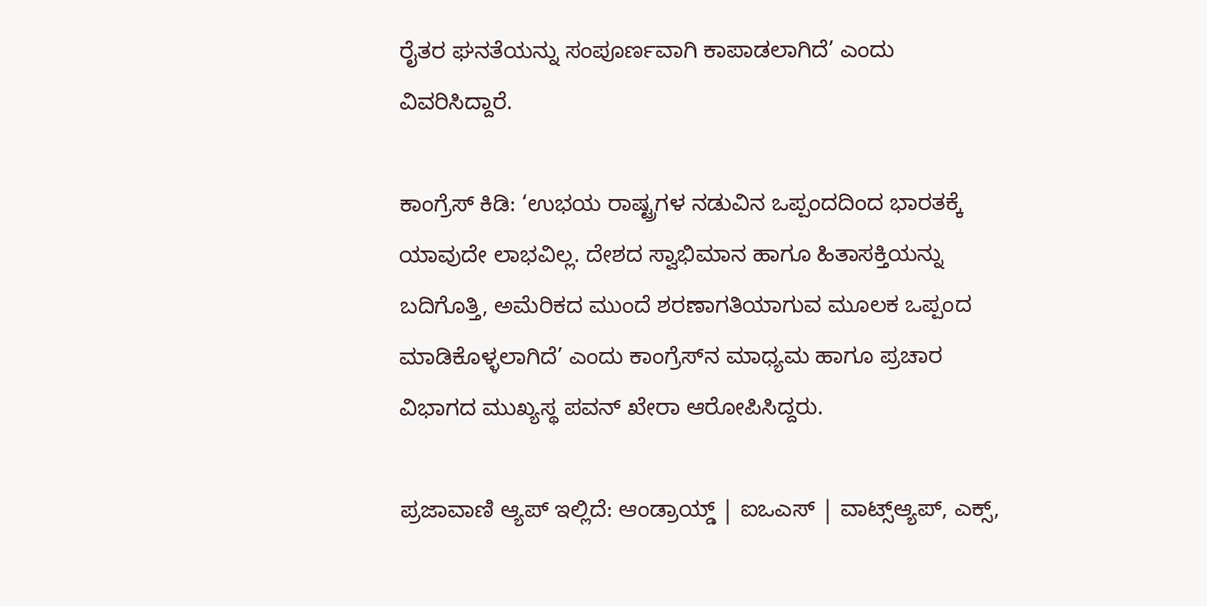ರೈತರ ಘನತೆಯನ್ನು ಸಂಪೂರ್ಣವಾಗಿ ಕಾಪಾಡಲಾಗಿದೆ’ ಎಂದು ವಿವರಿಸಿದ್ದಾರೆ.

ಕಾಂಗ್ರೆಸ್‌ ಕಿಡಿ: ‘ಉಭಯ ರಾಷ್ಟ್ರಗಳ ನಡುವಿನ ಒಪ್ಪಂದದಿಂದ ಭಾರತಕ್ಕೆ ಯಾವುದೇ ಲಾಭವಿಲ್ಲ. ದೇಶದ ಸ್ವಾಭಿಮಾನ ಹಾಗೂ ಹಿತಾಸಕ್ತಿಯನ್ನು ಬದಿಗೊತ್ತಿ, ಅಮೆರಿಕದ ಮುಂದೆ ಶರಣಾಗತಿಯಾಗುವ ಮೂಲಕ ಒಪ್ಪಂದ ಮಾಡಿಕೊಳ್ಳಲಾಗಿದೆ’ ಎಂದು ಕಾಂಗ್ರೆಸ್‌ನ ಮಾಧ್ಯಮ ಹಾಗೂ ಪ್ರಚಾರ ವಿಭಾಗದ ಮುಖ್ಯಸ್ಥ ಪವನ್‌ ಖೇರಾ ಆರೋಪಿಸಿದ್ದರು.

ಪ್ರಜಾವಾಣಿ ಆ್ಯಪ್ ಇಲ್ಲಿದೆ: ಆಂಡ್ರಾಯ್ಡ್ | ಐಒಎಸ್ | ವಾಟ್ಸ್ಆ್ಯಪ್, ಎಕ್ಸ್,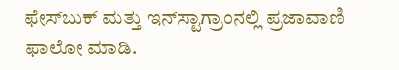ಫೇಸ್‌ಬುಕ್ ಮತ್ತು ಇನ್‌ಸ್ಟಾಗ್ರಾಂನಲ್ಲಿ ಪ್ರಜಾವಾಣಿ ಫಾಲೋ ಮಾಡಿ.